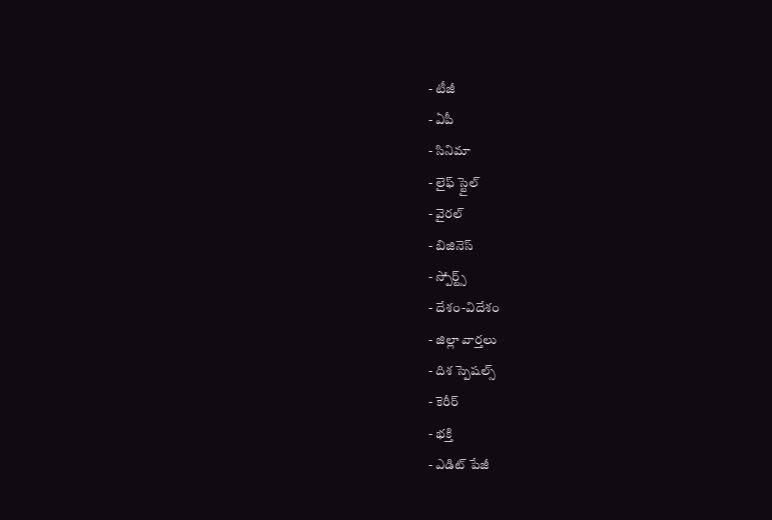- టీజీ
- ఏపీ
- సినిమా
- లైఫ్ స్టైల్
- వైరల్
- బిజినెస్
- స్పోర్ట్స్
- దేశం-విదేశం
- జిల్లా వార్తలు
- దిశ స్పెషల్స్
- కెరీర్
- భక్తి
- ఎడిట్ పేజీ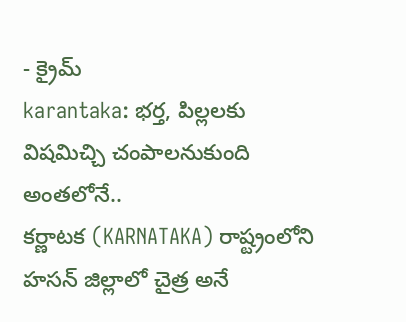- క్రైమ్
karantaka: భర్త, పిల్లలకు విషమిచ్చి చంపాలనుకుంది అంతలోనే..
కర్ణాటక (KARNATAKA) రాష్ట్రంలోని హసన్ జిల్లాలో చైత్ర అనే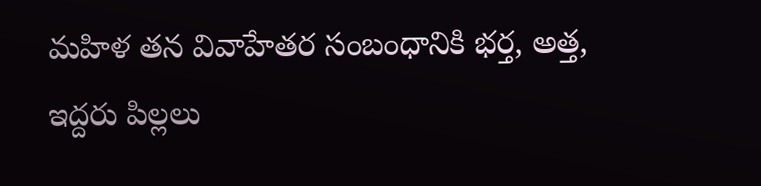మహిళ తన వివాహేతర సంబంధానికి భర్త, అత్త, ఇద్దరు పిల్లలు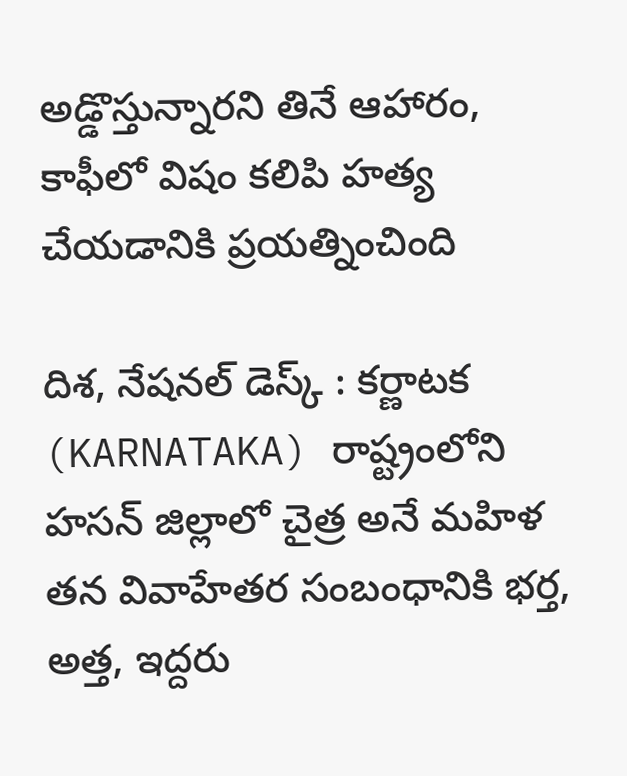అడ్డొస్తున్నారని తినే ఆహారం, కాఫీలో విషం కలిపి హత్య చేయడానికి ప్రయత్నించింది

దిశ, నేషనల్ డెస్క్ : కర్ణాటక (KARNATAKA) రాష్ట్రంలోని హసన్ జిల్లాలో చైత్ర అనే మహిళ తన వివాహేతర సంబంధానికి భర్త, అత్త, ఇద్దరు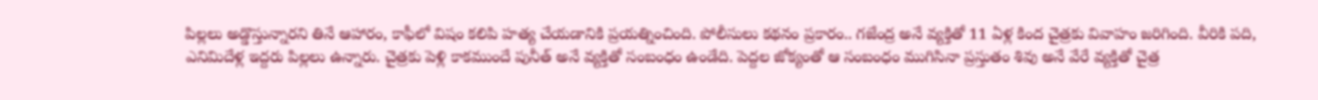పిల్లలు అడ్డొస్తున్నారని తినే ఆహారం, కాఫీలో విషం కలిపి హత్య చేయడానికి ప్రయత్నించింది. పోలీసులు కథనం ప్రకారం.. గజేంద్ర అనే వ్యక్తితో 11 ఏళ్ల కింద చైత్రకు వివాహం జరిగింది. వీరికి పది, ఎనిమిదేళ్ల ఇద్దరు పిల్లలు ఉన్నారు. చైత్రకు పెళ్లి కాకముందే పునీత్ అనే వ్యక్తితో సంబంధం ఉండేది. పెద్దల జోక్యంతో ఆ సంబంధం ముగిసినా ప్రస్తుతం శివు అనే వేరే వ్యక్తితో చైత్ర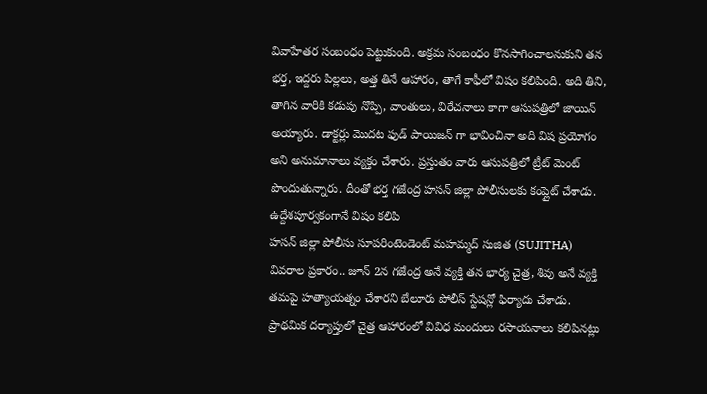వివాహేతర సంబంధం పెట్టుకుంది. అక్రమ సంబంధం కొనసాగించాలనుకుని తన భర్త, ఇద్దరు పిల్లలు, అత్త తినే ఆహారం, తాగే కాఫీలో విషం కలిపింది. అది తిని, తాగిన వారికి కడుపు నొప్పి, వాంతులు, విరేచనాలు కాగా ఆసుపత్రిలో జాయిన్ అయ్యారు. డాక్టర్లు మొదట ఫుడ్ పాయిజన్ గా భావించినా అది విష ప్రయోగం అని అనుమానాలు వ్యక్తం చేశారు. ప్రస్తుతం వారు ఆసుపత్రిలో ట్రీట్ మెంట్ పొందుతున్నారు. దీంతో భర్త గజేంద్ర హసన్ జిల్లా పోలీసులకు కంప్లైట్ చేశాడు.
ఉద్దేశపూర్వకంగానే విషం కలిపి
హసన్ జిల్లా పోలీసు సూపరింటెండెంట్ మహమ్మద్ సుజిత (SUJITHA) వివరాల ప్రకారం.. జూన్ 2న గజేంద్ర అనే వ్యక్తి తన భార్య చైత్ర, శివు అనే వ్యక్తి తమపై హత్యాయత్నం చేశారని బేలూరు పోలీస్ స్టేషన్లో ఫిర్యాదు చేశాడు. ప్రాథమిక దర్యాప్తులో చైత్ర ఆహారంలో వివిధ మందులు రసాయనాలు కలిపినట్లు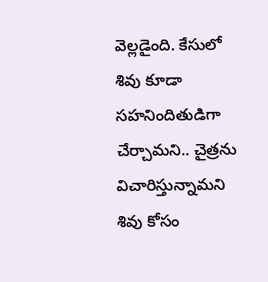వెల్లడైంది. కేసులో శివు కూడా సహనిందితుడిగా చేర్చామని.. చైత్రను విచారిస్తున్నామని శివు కోసం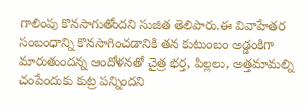గాలింపు కొనసాగుతోందని సుజిత తెలిపారు.ఈ వివాహేతర సంబంధాన్ని కొనసాగించడానికి తన కుటుంబం అడ్డంకిగా మారుతుందన్న ఆందోళనతో చైత్ర భర్త, పిల్లలు, అత్తమామల్ని చంపేందుకు కుట్ర పన్నిందని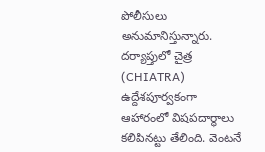పోలీసులు అనుమానిస్తున్నారు. దర్యాప్తులో చైత్ర (CHIATRA) ఉద్దేశపూర్వకంగా ఆహారంలో విషపదార్థాలు కలిపినట్టు తేలింది. వెంటనే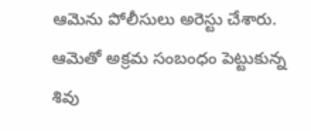ఆమెను పోలీసులు అరెస్టు చేశారు. ఆమెతో అక్రమ సంబంధం పెట్టుకున్న శివు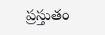ప్రస్తుతం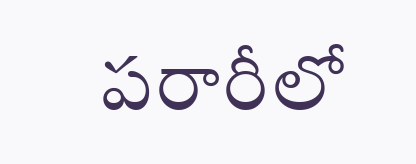పరారీలో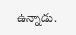ఉన్నాడు.